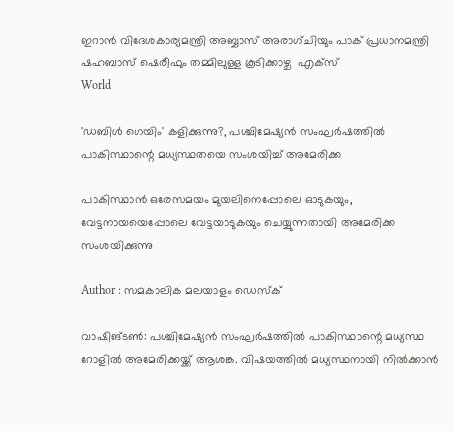ഇറാൻ വിദേശകാര്യമന്ത്രി അബ്ബാസ് അരാഗ്ചിയും പാക് പ്രധാനമന്ത്രി ഷഹബാസ് ഷെരീഫും തമ്മിലുള്ള കൂടിക്കാഴ്ച  എക്സ്
World

'ഡബിള്‍ ഗെയിം' കളിക്കുന്നു?, പശ്ചിമേഷ്യന്‍ സംഘര്‍ഷത്തില്‍ പാകിസ്ഥാന്റെ മധ്യസ്ഥതയെ സംശയിച്ച് അമേരിക്ക

പാകിസ്ഥാന്‍ ഒരേസമയം മുയലിനെപ്പോലെ ഓടുകയും, വേട്ടനായയെപ്പോലെ വേട്ടയാടുകയും ചെയ്യുന്നതായി അമേരിക്ക സംശയിക്കുന്നു

Author : സമകാലിക മലയാളം ഡെസ്ക്

വാഷിങ്ടണ്‍: പശ്ചിമേഷ്യന്‍ സംഘര്‍ഷത്തില്‍ പാകിസ്ഥാന്റെ മധ്യസ്ഥ റോളില്‍ അമേരിക്കയ്ക്ക് ആശങ്ക. വിഷയത്തില്‍ മധ്യസ്ഥനായി നില്‍ക്കാന്‍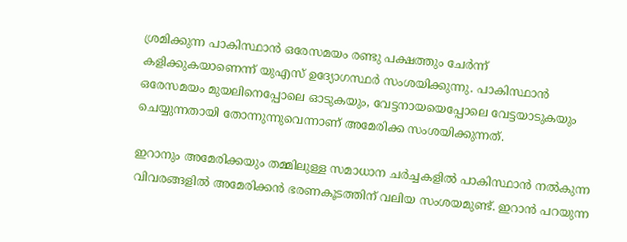ശ്രമിക്കുന്ന പാകിസ്ഥാന്‍ ഒരേസമയം രണ്ടു പക്ഷത്തും ചേര്‍ന്ന് കളിക്കുകയാണെന്ന് യുഎസ് ഉദ്യോഗസ്ഥര്‍ സംശയിക്കുന്നു. പാകിസ്ഥാന്‍ ഒരേസമയം മുയലിനെപ്പോലെ ഓടുകയും, വേട്ടനായയെപ്പോലെ വേട്ടയാടുകയും ചെയ്യുന്നതായി തോന്നുന്നുവെന്നാണ് അമേരിക്ക സംശയിക്കുന്നത്.

ഇറാനും അമേരിക്കയും തമ്മിലുള്ള സമാധാന ചര്‍ച്ചകളില്‍ പാകിസ്ഥാന്‍ നല്‍കുന്ന വിവരങ്ങളില്‍ അമേരിക്കന്‍ ഭരണകൂടത്തിന് വലിയ സംശയമുണ്ട്. ഇറാന്‍ പറയുന്ന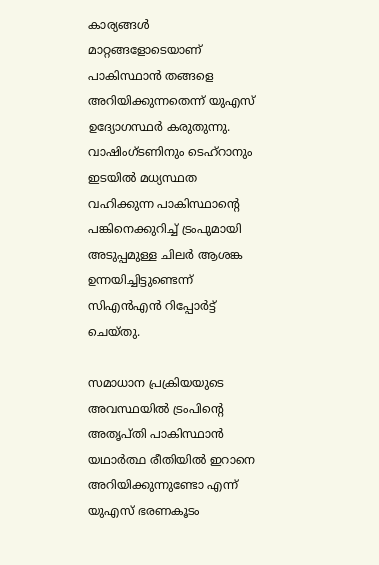കാര്യങ്ങള്‍ മാറ്റങ്ങളോടെയാണ് പാകിസ്ഥാന്‍ തങ്ങളെ അറിയിക്കുന്നതെന്ന് യുഎസ് ഉദ്യോഗസ്ഥര്‍ കരുതുന്നു. വാഷിംഗ്ടണിനും ടെഹ്റാനും ഇടയില്‍ മധ്യസ്ഥത വഹിക്കുന്ന പാകിസ്ഥാന്റെ പങ്കിനെക്കുറിച്ച് ട്രംപുമായി അടുപ്പമുള്ള ചിലര്‍ ആശങ്ക ഉന്നയിച്ചിട്ടുണ്ടെന്ന് സിഎന്‍എന്‍ റിപ്പോര്‍ട്ട് ചെയ്തു.

സമാധാന പ്രക്രിയയുടെ അവസ്ഥയില്‍ ട്രംപിന്റെ അതൃപ്തി പാകിസ്ഥാന്‍ യഥാര്‍ത്ഥ രീതിയില്‍ ഇറാനെ അറിയിക്കുന്നുണ്ടോ എന്ന് യുഎസ് ഭരണകൂടം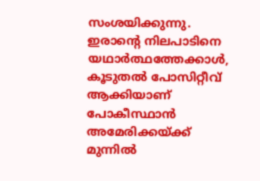സംശയിക്കുന്നു. ഇരാന്റെ നിലപാടിനെ യഥാര്‍ത്ഥത്തേക്കാള്‍, കൂടുതല്‍ പോസിറ്റീവ് ആക്കിയാണ് പോകീസ്ഥാന്‍ അമേരിക്കയ്ക്ക് മുന്നില്‍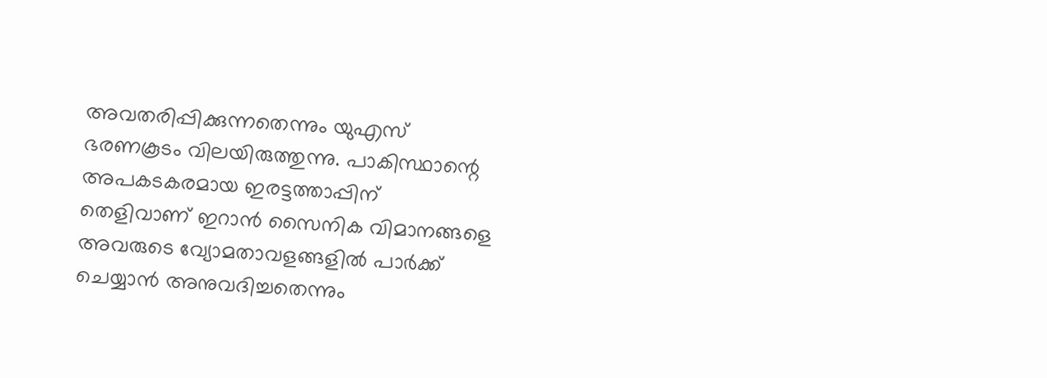അവതരിപ്പിക്കുന്നതെന്നും യുഎസ് ഭരണകൂടം വിലയിരുത്തുന്നു. പാകിസ്ഥാന്റെ അപകടകരമായ ഇരട്ടത്താപ്പിന് തെളിവാണ് ഇറാന്‍ സൈനിക വിമാനങ്ങളെ അവരുടെ വ്യോമതാവളങ്ങളില്‍ പാര്‍ക്ക് ചെയ്യാന്‍ അനുവദിച്ചതെന്നും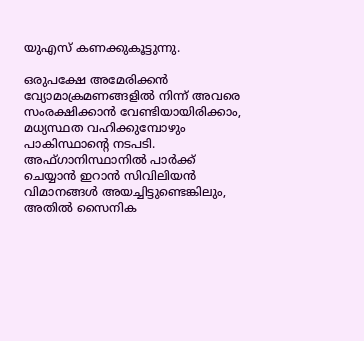യുഎസ് കണക്കുകൂട്ടുന്നു.

ഒരുപക്ഷേ അമേരിക്കന്‍ വ്യോമാക്രമണങ്ങളില്‍ നിന്ന് അവരെ സംരക്ഷിക്കാന്‍ വേണ്ടിയായിരിക്കാം, മധ്യസ്ഥത വഹിക്കുമ്പോഴും പാകിസ്ഥാന്റെ നടപടി. അഫ്ഗാനിസ്ഥാനില്‍ പാര്‍ക്ക് ചെയ്യാന്‍ ഇറാന്‍ സിവിലിയന്‍ വിമാനങ്ങള്‍ അയച്ചിട്ടുണ്ടെങ്കിലും, അതില്‍ സൈനിക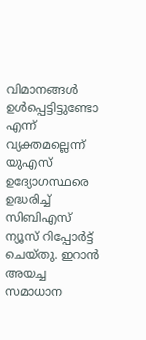വിമാനങ്ങള്‍ ഉള്‍പ്പെട്ടിട്ടുണ്ടോ എന്ന് വ്യക്തമല്ലെന്ന് യുഎസ് ഉദ്യോഗസ്ഥരെ ഉദ്ധരിച്ച് സിബിഎസ് ന്യൂസ് റിപ്പോര്‍ട്ട് ചെയ്തു. ഇറാന്‍ അയച്ച സമാധാന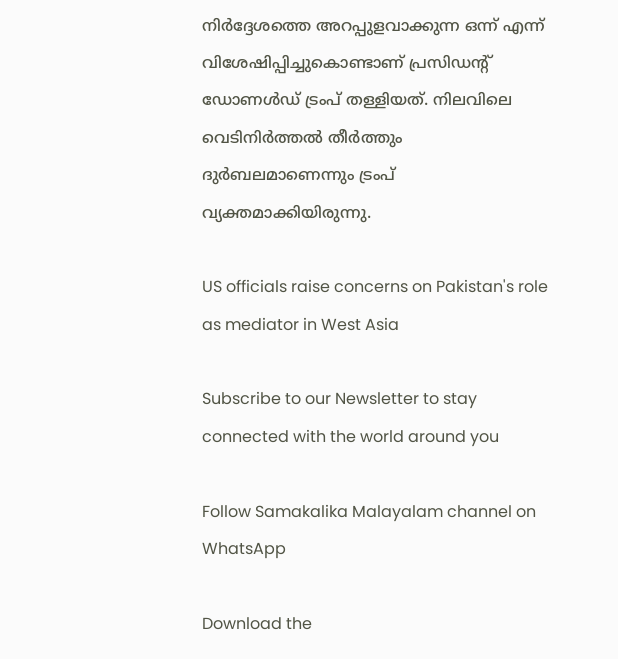നിര്‍ദ്ദേശത്തെ അറപ്പുളവാക്കുന്ന ഒന്ന് എന്ന് വിശേഷിപ്പിച്ചുകൊണ്ടാണ് പ്രസിഡന്റ് ഡോണള്‍ഡ് ട്രംപ് തള്ളിയത്. നിലവിലെ വെടിനിര്‍ത്തല്‍ തീര്‍ത്തും ദുര്‍ബലമാണെന്നും ട്രംപ് വ്യക്തമാക്കിയിരുന്നു.

US officials raise concerns on Pakistan's role as mediator in West Asia

Subscribe to our Newsletter to stay connected with the world around you

Follow Samakalika Malayalam channel on WhatsApp

Download the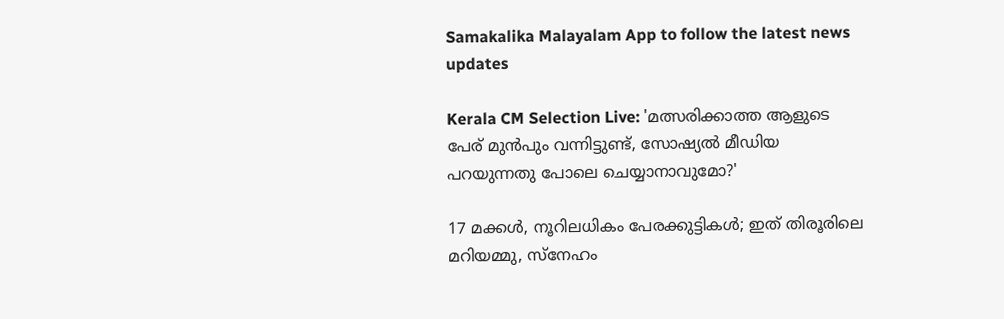Samakalika Malayalam App to follow the latest news updates

Kerala CM Selection Live: 'മത്സരിക്കാത്ത ആളുടെ പേര് മുന്‍പും വന്നിട്ടുണ്ട്, സോഷ്യല്‍ മീഡിയ പറയുന്നതു പോലെ ചെയ്യാനാവുമോ?'

17 മക്കൾ, നൂറിലധികം പേരക്കുട്ടികൾ; ഇത് തിരൂരിലെ മറിയമ്മു, സ്നേഹം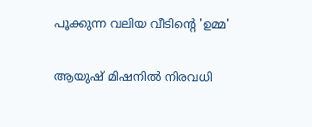പൂക്കുന്ന വലിയ വീടിന്റെ 'ഉമ്മ'

ആയുഷ് മിഷനിൽ നിരവധി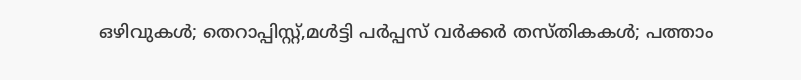ഒഴിവുകൾ; തെറാപ്പിസ്റ്റ്,മൾട്ടി പർപ്പസ് വർക്കർ തസ്തികകൾ; പത്താം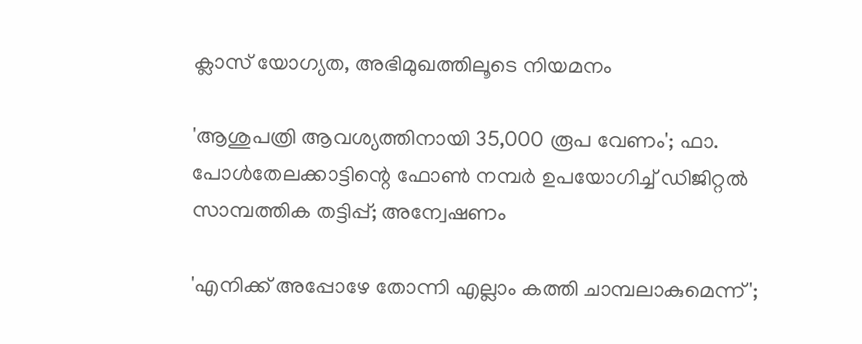ക്ലാസ് യോഗ്യത, അഭിമുഖത്തിലൂടെ നിയമനം

'ആശുപത്രി ആവശ്യത്തിനായി 35,000 രൂപ വേണം'; ഫാ. പോള്‍തേലക്കാട്ടിന്റെ ഫോണ്‍ നമ്പര്‍ ഉപയോഗിച്ച് ഡിജിറ്റല്‍ സാമ്പത്തിക തട്ടിപ്പ്; അന്വേഷണം

'എനിക്ക് അപ്പോഴേ തോന്നി എല്ലാം കത്തി ചാമ്പലാകുമെന്ന്';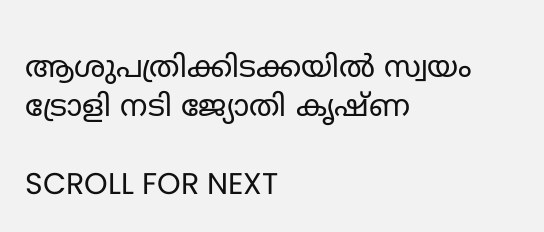ആശുപത്രിക്കിടക്കയിൽ സ്വയം ട്രോളി നടി ജ്യോതി കൃഷ്ണ

SCROLL FOR NEXT